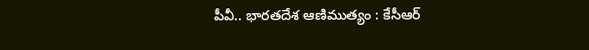పీవీ.. భారతదేశ ఆణిముత్యం : కేసీఆర్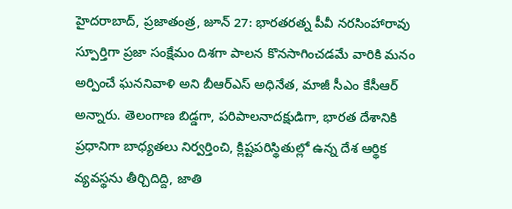హైదరాబాద్, ప్రజాతంత్ర, జూన్ 27: భారతరత్న పీవీ నరసింహారావు స్పూర్తిగా ప్రజా సంక్షేమం దిశగా పాలన కొనసాగించడమే వారికి మనం అర్పించే ఘననివాళి అని బీఆర్ఎస్ అధినేత, మాజీ సీఎం కేసీఆర్ అన్నారు. తెలంగాణ బిడ్డగా, పరిపాలనాదక్షుడిగా, భారత దేశానికి ప్రధానిగా బాధ్యతలు నిర్వర్తించి, క్లిష్టపరిస్థితుల్లో ఉన్న దేశ ఆర్థిక వ్యవస్థను తీర్చిదిద్ది, జాతి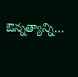ఔన్నత్యాన్ని…